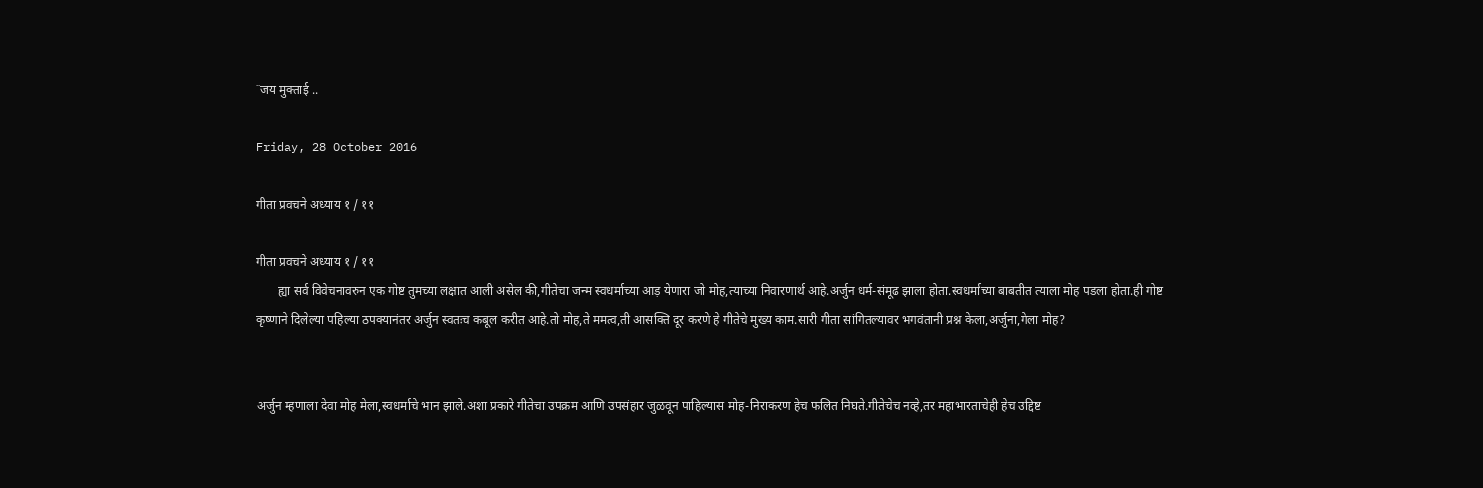˙˙जय मुक्ताई ..

Friday, 28 October 2016

गीता प्रवचने अध्याय १ / ११

गीता प्रवचने अध्याय १ / ११
       ह्या सर्व विवेचनावरुन एक गोष्ट तुमच्या लक्षात आली असेल की,गीतेचा जन्म स्वधर्माच्या आड़ येणारा जो मोह,त्याच्या निवारणार्थ आहे.अर्जुन धर्म-संमूढ झाला होता.स्वधर्माच्या बाबतीत त्याला मोह पडला होता.ही गोष्ट कृष्णाने दिलेल्या पहिल्या ठपक्यानंतर अर्जुन स्वतःच कबूल करीत आहे.तो मोह,ते ममत्व,ती आसक्ति दूर करणे हे गीतेचे मुख्य काम.सारी गीता सांगितल्यावर भगवंतानी प्रश्न केला,अर्जुना,गेला मोह?


अर्जुन म्हणाला देवा मोह मेला,स्वधर्माचे भान झाले.अशा प्रकारे गीतेचा उपक्रम आणि उपसंहार जुळवून पाहिल्यास मोह-निराकरण हेच फलित निघते.गीतेचेच नव्हे,तर महाभारताचेही हेच उद्दिष्ट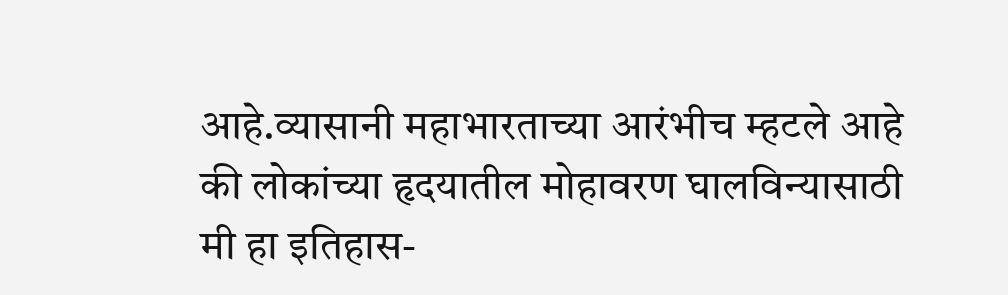आहे.व्यासानी महाभारताच्या आरंभीच म्हटले आहे की लोकांच्या हृदयातील मोहावरण घालविन्यासाठी मी हा इतिहास-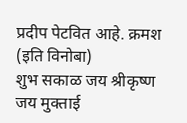प्रदीप पेटवित आहे. क्रमश (इति विनोबा)
शुभ सकाळ जय श्रीकृष्ण
जय मुक्ताई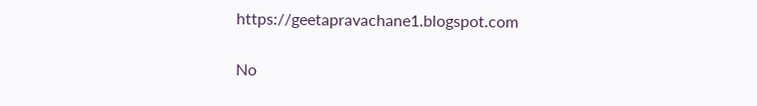https://geetapravachane1.blogspot.com

No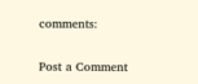comments:

Post a Comment